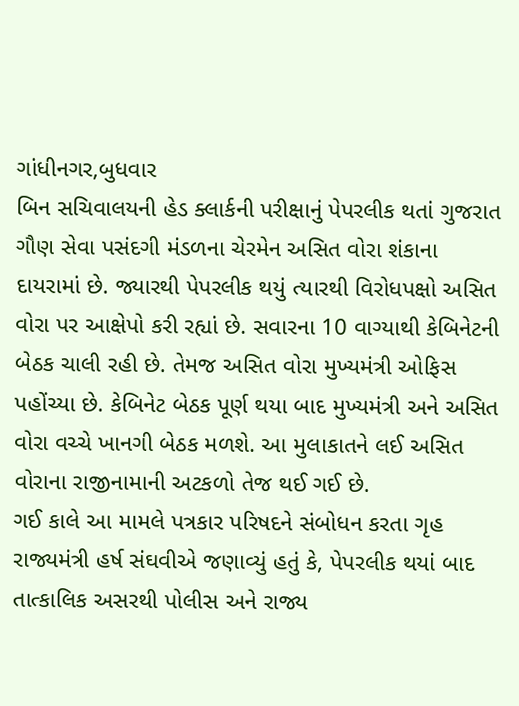ગાંધીનગર,બુધવાર
બિન સચિવાલયની હેડ ક્લાર્કની પરીક્ષાનું પેપરલીક થતાં ગુજરાત ગૌણ સેવા પસંદગી મંડળના ચેરમેન અસિત વોરા શંકાના દાયરામાં છે. જ્યારથી પેપરલીક થયું ત્યારથી વિરોધપક્ષો અસિત વોરા પર આક્ષેપો કરી રહ્યાં છે. સવારના 10 વાગ્યાથી કેબિનેટની બેઠક ચાલી રહી છે. તેમજ અસિત વોરા મુખ્યમંત્રી ઓફિસ પહોંચ્યા છે. કેબિનેટ બેઠક પૂર્ણ થયા બાદ મુખ્યમંત્રી અને અસિત વોરા વચ્ચે ખાનગી બેઠક મળશે. આ મુલાકાતને લઈ અસિત વોરાના રાજીનામાની અટકળો તેજ થઈ ગઈ છે.
ગઈ કાલે આ મામલે પત્રકાર પરિષદને સંબોધન કરતા ગૃહ રાજ્યમંત્રી હર્ષ સંઘવીએ જણાવ્યું હતું કે, પેપરલીક થયાં બાદ તાત્કાલિક અસરથી પોલીસ અને રાજ્ય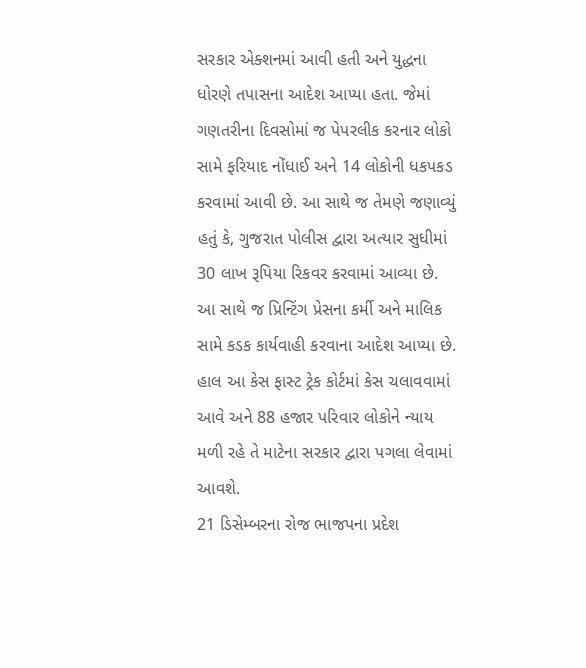સરકાર એક્શનમાં આવી હતી અને યુદ્ધના ધોરણે તપાસના આદેશ આપ્યા હતા. જેમાં ગણતરીના દિવસોમાં જ પેપરલીક કરનાર લોકો સામે ફરિયાદ નોંધાઈ અને 14 લોકોની ધકપકડ કરવામાં આવી છે. આ સાથે જ તેમણે જણાવ્યું હતું કે, ગુજરાત પોલીસ દ્વારા અત્યાર સુધીમાં 30 લાખ રૂપિયા રિકવર કરવામાં આવ્યા છે. આ સાથે જ પ્રિન્ટિંગ પ્રેસના કર્મી અને માલિક સામે કડક કાર્યવાહી કરવાના આદેશ આપ્યા છે. હાલ આ કેસ ફાસ્ટ ટ્રેક કોર્ટમાં કેસ ચલાવવામાં આવે અને 88 હજાર પરિવાર લોકોને ન્યાય મળી રહે તે માટેના સરકાર દ્વારા પગલા લેવામાં આવશે.
21 ડિસેમ્બરના રોજ ભાજપના પ્રદેશ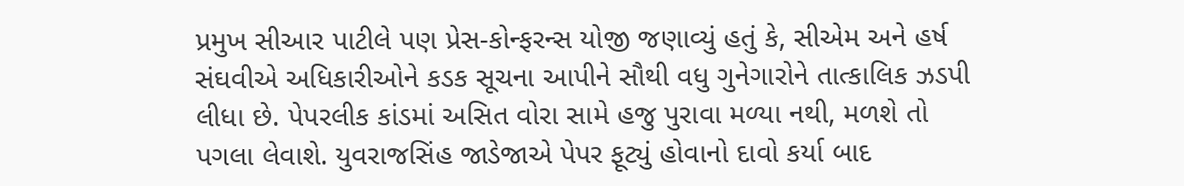પ્રમુખ સીઆર પાટીલે પણ પ્રેસ-કોન્ફરન્સ યોજી જણાવ્યું હતું કે, સીએમ અને હર્ષ સંઘવીએ અધિકારીઓને કડક સૂચના આપીને સૌથી વધુ ગુનેગારોને તાત્કાલિક ઝડપી લીધા છે. પેપરલીક કાંડમાં અસિત વોરા સામે હજુ પુરાવા મળ્યા નથી, મળશે તો પગલા લેવાશે. યુવરાજસિંહ જાડેજાએ પેપર ફૂટ્યું હોવાનો દાવો કર્યા બાદ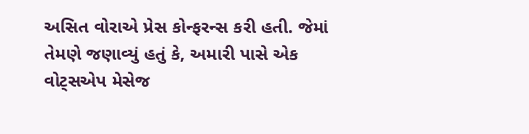અસિત વોરાએ પ્રેસ કોન્ફરન્સ કરી હતી. જેમાં તેમણે જણાવ્યું હતું કે, અમારી પાસે એક વોટ્સએપ મેસેજ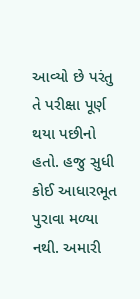આવ્યો છે પરંતુ તે પરીક્ષા પૂર્ણ થયા પછીનો હતો. હજુ સુધી કોઈ આધારભૂત પુરાવા મળ્યા નથી. અમારી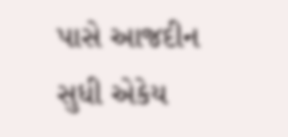પાસે આજદીન સુધી એકેય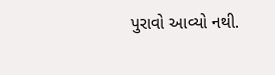પુરાવો આવ્યો નથી.